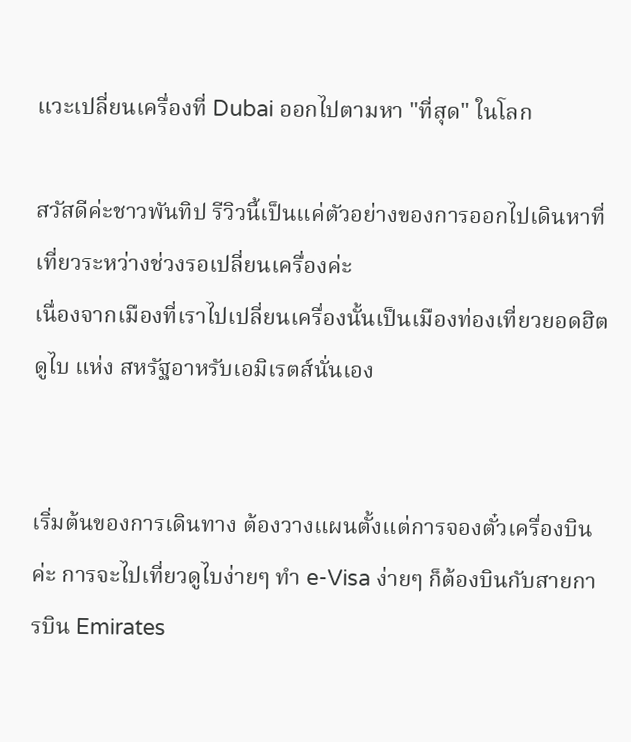แวะเปลี่ยนเครื่องที่ Dubai ออกไปตามหา "ที่สุด" ในโลก

สวัสดีค่ะชาวพันทิป รีวิวนี้เป็นแค่ตัวอย่างของการออกไปเดินหาที่เที่ยวระหว่างช่วงรอเปลี่ยนเครื่องค่ะ
เนื่องจากเมืองที่เราไปเปลี่ยนเครื่องนั้นเป็นเมืองท่องเที่ยวยอดฮิต ดูไบ แห่ง สหรัฐอาหรับเอมิเรตส์นั่นเอง


เริ่มต้นของการเดินทาง ต้องวางแผนตั้งแต่การจองตั๋วเครื่องบินค่ะ การจะไปเที่ยวดูไบง่ายๆ ทำ e-Visa ง่ายๆ ก็ต้องบินกับสายการบิน Emirates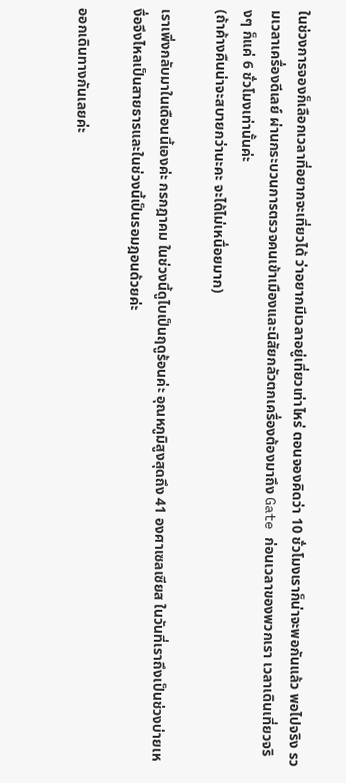ในช่วงการจองก็เลือกเวลาที่อยากจะเที่ยวได้ ว่าอยากมีเวลาอยู่เที่ยวเท่าไหร่ ตอนจองคิดว่า 10 ชั่วโมงเราก็น่าจะพอกันแล้ว พอไปจริง รวมเวลาเครื่องดีเลย์ ผ่านกระบวนการตรวจคนเข้าเมืองและนิสัยกลัวตกเครื่องต้องมาถึง Gate ก่อนเวลาของพวกเรา เวลาเดินเที่ยวจริงๆ ก็แค่ 6 ชั่วโมงเท่านั้นค่ะ
(ถ้าค้างคืนน่าจะสบายกว่านะคะ จะได้ไม่เหนื่อยมาก)

เราเพิ่งกลับมาในเดือนนี้เองค่ะ กรกฎาคม ในช่วงนี้ดูไบเป็นฤดูร้อนค่ะ อุณหภูมิสูงสุดถึง 41 องศาเซลเซียส ในวันที่เราถึงเป็นช่วงบ่ายเหงื่อจึงไหลเป็นสายธารและในช่วงนี้เป็นรอมฎอนด้วยค่ะ

ออกเดินทางกันเลยค่ะ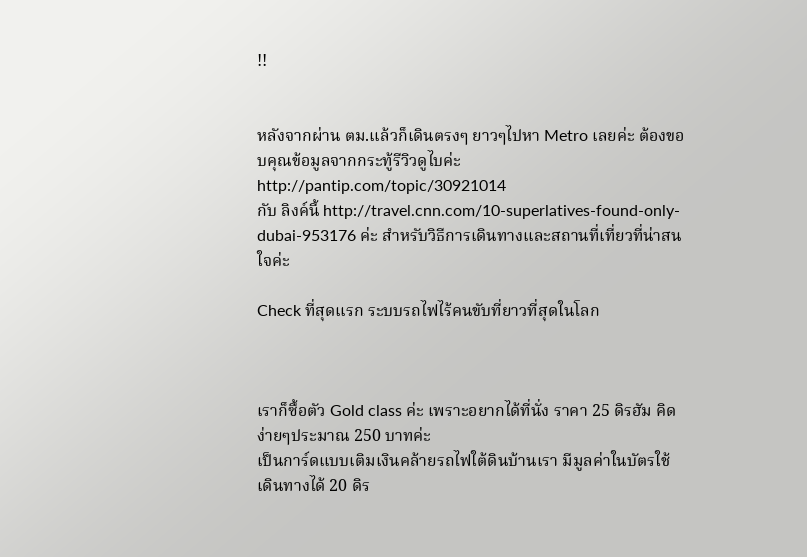!!


หลังจากผ่าน ตม.แล้วก็เดินตรงๆ ยาวๆไปหา Metro เลยค่ะ ต้องขอบคุณข้อมูลจากกระทู้รีวิวดูไบค่ะ http://pantip.com/topic/30921014
กับ ลิงค์นี้ http://travel.cnn.com/10-superlatives-found-only-dubai-953176 ค่ะ สำหรับวิธีการเดินทางและสถานที่เที่ยวที่น่าสนใจค่ะ

Check ที่สุดแรก ระบบรถไฟไร้คนขับที่ยาวที่สุดในโลก



เราก็ซื้อตัว Gold class ค่ะ เพราะอยากได้ที่นั่ง ราคา 25 ดิรฮัม คิดง่ายๆประมาณ 250 บาทค่ะ
เป็นการ์ดแบบเติมเงินคล้ายรถไฟใต้ดินบ้านเรา มีมูลค่าในบัตรใช้เดินทางได้ 20 ดิร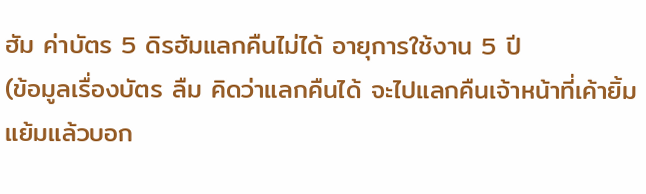ฮัม ค่าบัตร 5 ดิรฮัมแลกคืนไม่ได้ อายุการใช้งาน 5 ปี
(ข้อมูลเรื่องบัตร ลืม คิดว่าแลกคืนได้ จะไปแลกคืนเจ้าหน้าที่เค้ายิ้มแย้มแล้วบอก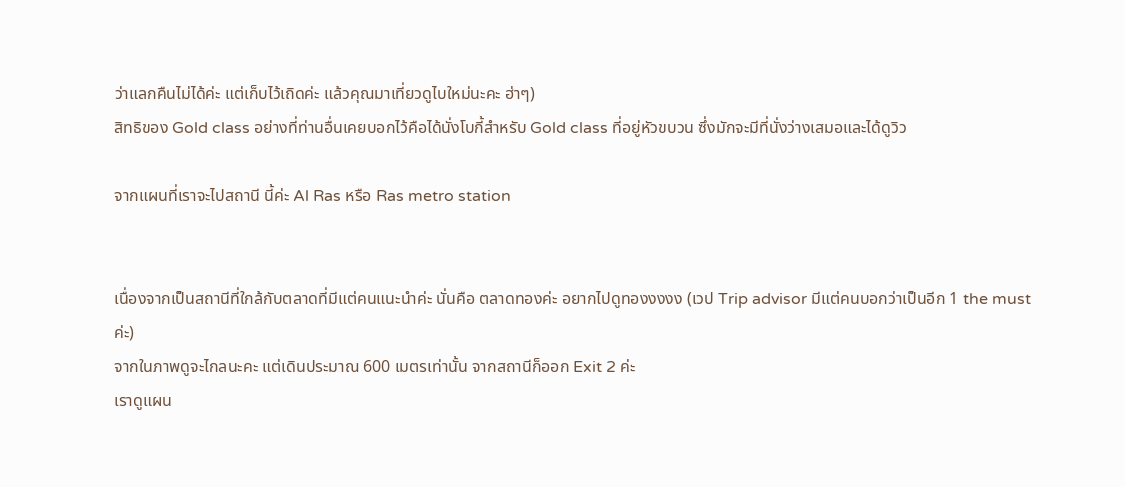ว่าแลกคืนไม่ได้ค่ะ แต่เก็บไว้เถิดค่ะ แล้วคุณมาเที่ยวดูไบใหม่นะคะ ฮ่าๆ)
สิทธิของ Gold class อย่างที่ท่านอื่นเคยบอกไว้คือได้นั่งโบกี้สำหรับ Gold class ที่อยู่หัวขบวน ซึ่งมักจะมีที่นั่งว่างเสมอและได้ดูวิว

จากแผนที่เราจะไปสถานี นี้ค่ะ Al Ras หรือ Ras metro station


เนื่องจากเป็นสถานีที่ใกล้กับตลาดที่มีแต่คนแนะนำค่ะ นั่นคือ ตลาดทองค่ะ อยากไปดูทองงงงง (เวป Trip advisor มีแต่คนบอกว่าเป็นอีก 1 the must ค่ะ)
จากในภาพดูจะไกลนะคะ แต่เดินประมาณ 600 เมตรเท่านั้น จากสถานีก็ออก Exit 2 ค่ะ
เราดูแผน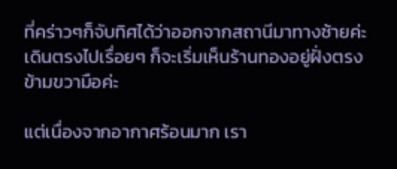ที่คร่าวๆก็จับทิศได้ว่าออกจากสถานีมาทางซ้ายค่ะ เดินตรงไปเรื่อยๆ ก็จะเริ่มเห็นร้านทองอยู่ฝั่งตรงข้ามขวามือค่ะ

แต่เนื่องจากอากาศร้อนมาก เรา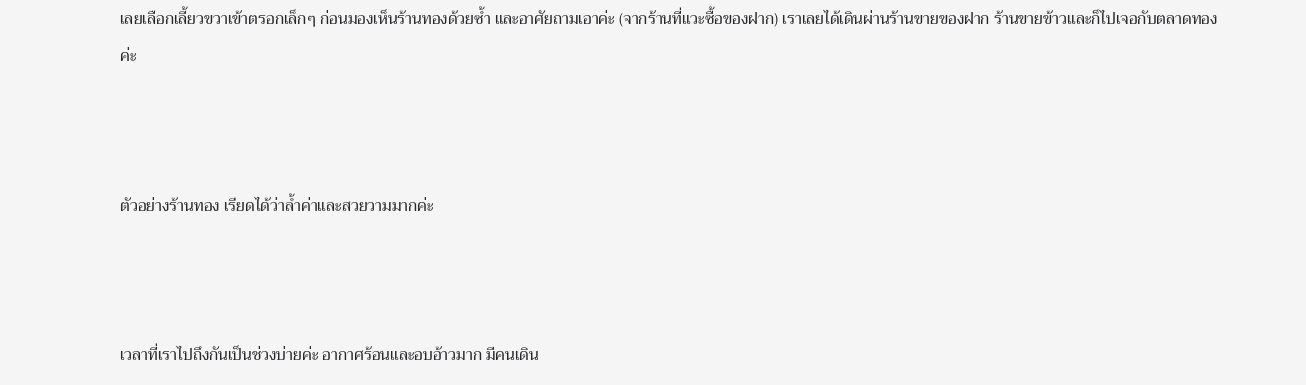เลยเลือกเลี้ยวขวาเข้าตรอกเล็กๆ ก่อนมองเห็นร้านทองด้วยซ้ำ และอาศัยถามเอาค่ะ (จากร้านที่แวะซื้อของฝาก) เราเลยได้เดินผ่านร้านขายของฝาก ร้านขายข้าวและก็ไปเจอกับตลาดทองค่ะ



ตัวอย่างร้านทอง เรียดได้ว่าล้ำค่าและสวยวามมากค่ะ



เวลาที่เราไปถึงกันเป็นช่วงบ่ายค่ะ อากาศร้อนและอบอ้าวมาก มีคนเดิน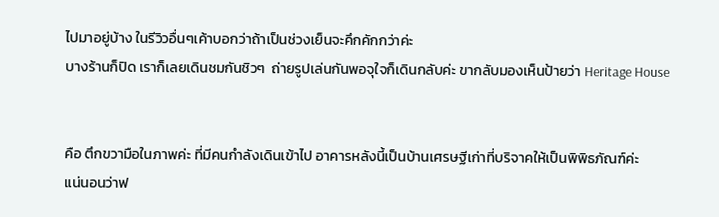ไปมาอยู่บ้าง ในรีวิวอื่นๆเค้าบอกว่าถ้าเป็นช่วงเย็นจะคึกคักกว่าค่ะ
บางร้านก็ปิด เราก็เลยเดินชมกันชิวๆ  ถ่ายรูปเล่นกันพอจุใจก็เดินกลับค่ะ ขากลับมองเห็นป้ายว่า Heritage House


คือ ตึกขวามือในภาพค่ะ ที่มีคนกำลังเดินเข้าไป อาคารหลังนี้เป็นบ้านเศรษฐีเก่าที่บริจาคให้เป็นพิพิธภัณฑ์ค่ะ
แน่นอนว่าฟ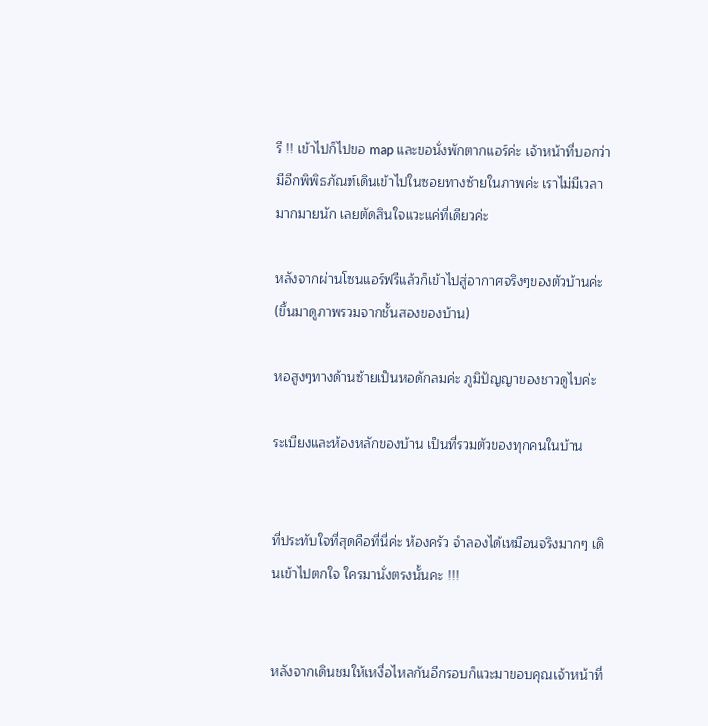รี !! เข้าไปก็ไปขอ map และขอนั่งพักตากแอร์ค่ะ เจ้าหน้าที่บอกว่ามีอีกพิพิธภัณฑ์เดินเข้าไปในซอยทางซ้ายในภาพค่ะ เราไม่มีเวลามากมายนัก เลยตัดสินใจแวะแค่ที่เดียวค่ะ

หลังจากผ่านโซนแอร์ฟรีแล้วก็เข้าไปสู่อากาศจริงๆของตัวบ้านค่ะ (ขึ้นมาดูภาพรวมจากชั้นสองของบ้าน)

หอสูงๆทางด้านซ้ายเป็นหอดักลมค่ะ ภูมิปัญญาของชาวดูไบค่ะ

ระเบียงและห้องหลักของบ้าน เป็นที่รวมตัวของทุกคนในบ้าน


ที่ประทับใจที่สุดคือที่นี่ค่ะ ห้องครัว จำลองได้เหมือนจริงมากๆ เดินเข้าไปตกใจ ใครมานั่งตรงนั้นคะ !!!


หลังจากเดินชมให้เหงื่อไหลกันอีกรอบก็แวะมาขอบคุณเจ้าหน้าที่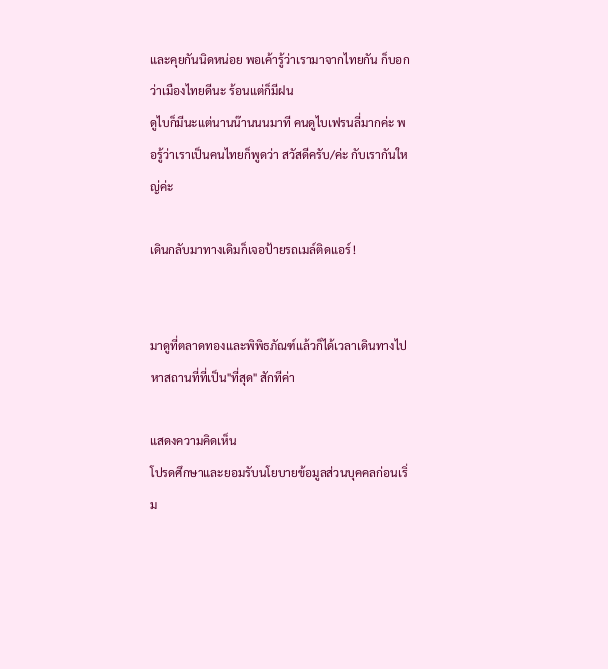และคุยกันนิดหน่อย พอเค้ารู้ว่าเรามาจากไทยกัน ก็บอกว่าเมืองไทยดีนะ ร้อนแต่ก็มีฝน
ดูไบก็มีนะแต่นานน๊านนนมาที คนดูไบเฟรนลี่มากค่ะ พอรู้ว่าเราเป็นคนไทยก็พูดว่า สวัสดีครับ/ค่ะ กับเรากันใหญ่ค่ะ

เดินกลับมาทางเดิมก็เจอป้ายรถเมล์ติดแอร์ !


มาดูที่ตลาดทองและพิพิธภัณฑ์แล้วก็ได้เวลาเดินทางไปหาสถานที่ที่เป็น"ที่สุด" สักทีค่า

แสดงความคิดเห็น
โปรดศึกษาและยอมรับนโยบายข้อมูลส่วนบุคคลก่อนเริ่ม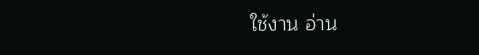ใช้งาน อ่าน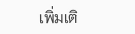เพิ่มเติ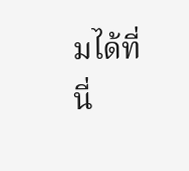มได้ที่นี่